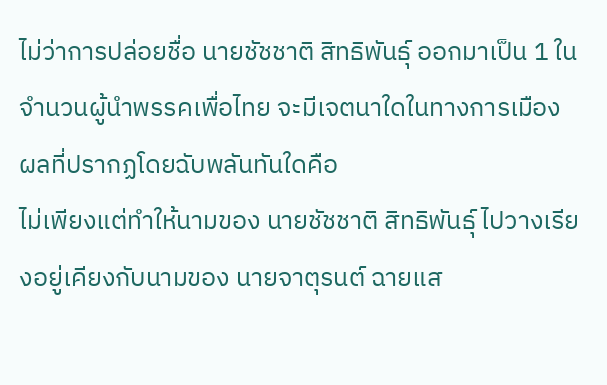ไม่ว่าการปล่อยชื่อ นายชัชชาติ สิทธิพันธุ์ ออกมาเป็น 1 ในจำนวนผู้นำพรรคเพื่อไทย จะมีเจตนาใดในทางการเมือง
ผลที่ปรากฏโดยฉับพลันทันใดคือ
ไม่เพียงแต่ทำให้นามของ นายชัชชาติ สิทธิพันธุ์ ไปวางเรียงอยู่เคียงกับนามของ นายจาตุรนต์ ฉายแส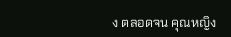ง ตลอดจน คุณหญิง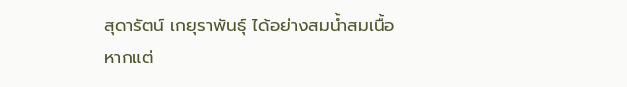สุดารัตน์ เกยุราพันธุ์ ได้อย่างสมน้ำสมเนื้อ
หากแต่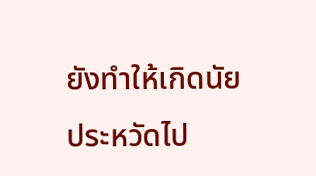ยังทำให้เกิดนัยประหวัดไป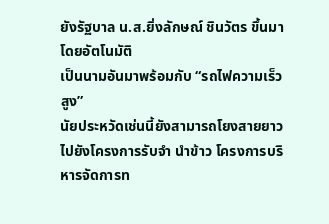ยังรัฐบาล น.ส.ยิ่งลักษณ์ ชินวัตร ขึ้นมาโดยอัตโนมัติ
เป็นนามอันมาพร้อมกับ “รถไฟความเร็วสูง”
นัยประหวัดเช่นนี้ยังสามารถโยงสายยาวไปยังโครงการรับจำ นำข้าว โครงการบริหารจัดการท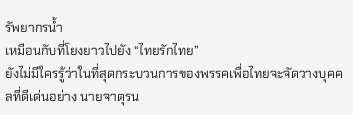รัพยากรน้ำ
เหมือนกับที่โยงยาวไปยัง “ไทยรักไทย”
ยังไม่มีใครรู้ว่าในที่สุดกระบวนการของพรรคเพื่อไทยจะจัดวางบุคคลที่ดีเด่นอย่าง นายจาตุรน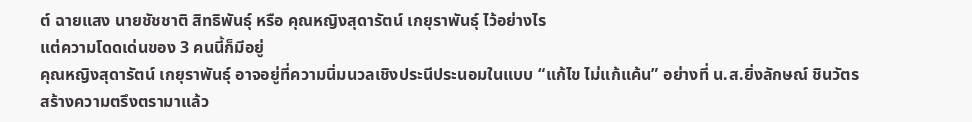ต์ ฉายแสง นายชัชชาติ สิทธิพันธุ์ หรือ คุณหญิงสุดารัตน์ เกยุราพันธุ์ ไว้อย่างไร
แต่ความโดดเด่นของ 3 คนนี้ก็มีอยู่
คุณหญิงสุดารัตน์ เกยุราพันธุ์ อาจอยู่ที่ความนิ่มนวลเชิงประนีประนอมในแบบ “แก้ไข ไม่แก้แค้น” อย่างที่ น.ส.ยิ่งลักษณ์ ชินวัตร สร้างความตรึงตรามาแล้ว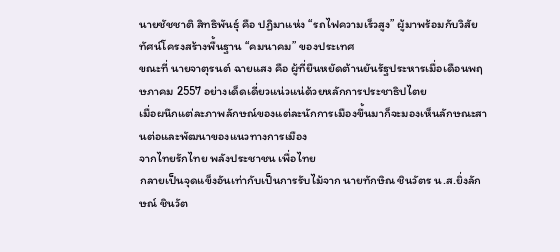นายชัชชาติ สิทธิพันธุ์ คือ ปฏิมาแห่ง “รถไฟความเร็วสูง” ผู้มาพร้อมกับวิสัยทัศน์โครงสร้างพื้นฐาน “คมนาคม” ของประเทศ
ขณะที่ นายจาตุรนต์ ฉายแสง คือ ผู้ที่ยืนหยัดต้านยันรัฐประหารเมื่อเดือนพฤษภาคม 2557 อย่างเด็ดเดี่ยวแน่วแน่ด้วยหลักการประชาธิปไตย
เมื่อผนึกแต่ละภาพลักษณ์ของแต่ละนักการเมืองขึ้นมาก็จะมองเห็นลักษณะสานต่อและพัฒนาของแนวทางการเมือง
จากไทยรักไทย พลังประชาชน เพื่อไทย
กลายเป็นจุดแข็งอันเท่ากับเป็นการรับไม้จาก นายทักษิณ ชินวัตร น.ส.ยิ่งลักษณ์ ชินวัต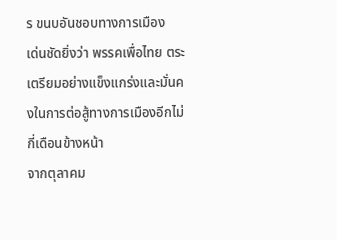ร ขนบอันชอบทางการเมือง
เด่นชัดยิ่งว่า พรรคเพื่อไทย ตระเตรียมอย่างแข็งแกร่งและมั่นคงในการต่อสู้ทางการเมืองอีกไม่กี่เดือนข้างหน้า
จากตุลาคม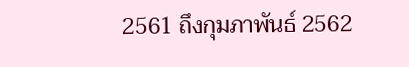2561 ถึงกุมภาพันธ์ 2562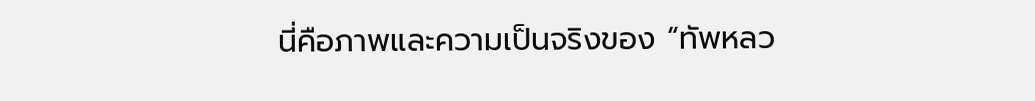นี่คือภาพและความเป็นจริงของ “ทัพหลว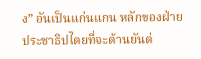ง” อันเป็นแก่นแกน หลักของฝ่ายประชาธิปไตยที่จะต้านยันต่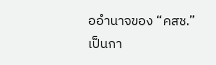ออำนาจของ “คสช.”
เป็นกา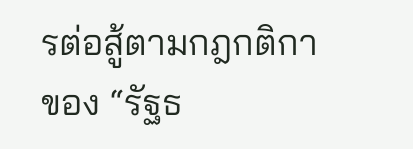รต่อสู้ตามกฎกติกาของ “รัฐธ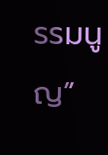รรมนูญ”